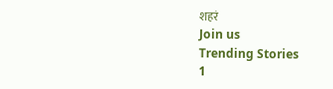शहरं
Join us
Trending Stories
1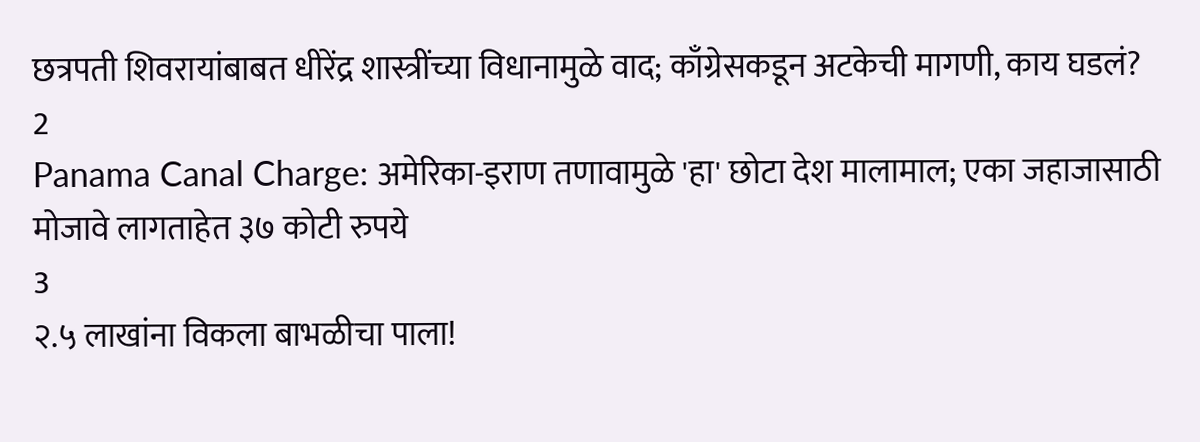छत्रपती शिवरायांबाबत धीरेंद्र शास्त्रींच्या विधानामुळे वाद; काँग्रेसकडून अटकेची मागणी, काय घडलं?
2
Panama Canal Charge: अमेरिका-इराण तणावामुळे 'हा' छोटा देश मालामाल; एका जहाजासाठी मोजावे लागताहेत ३७ कोटी रुपये
3
२.५ लाखांना विकला बाभळीचा पाला!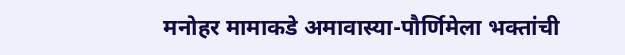मनोहर मामाकडे अमावास्या-पौर्णिमेला भक्तांची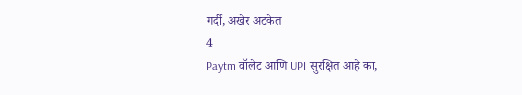गर्दी, अखेर अटकेत
4
Paytm वॉलेट आणि UPI सुरक्षित आहे का,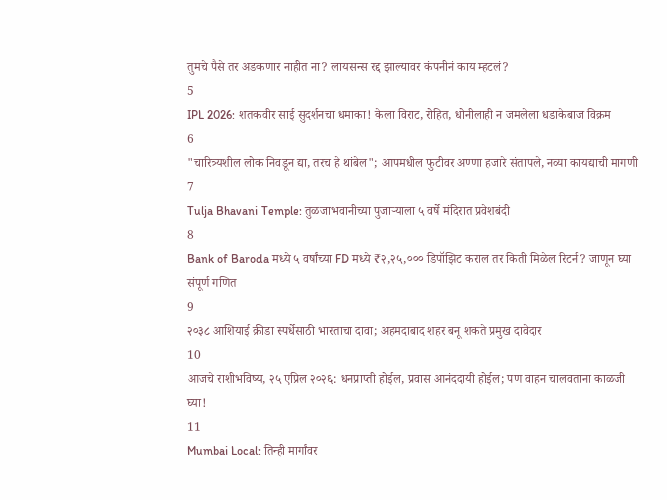तुमचे पैसे तर अडकणार नाहीत ना? लायसन्स रद्द झाल्यावर कंपनीनं काय म्हटलं?
5
IPL 2026: शतकवीर साई सुदर्शनचा धमाका! केला विराट, रोहित, धोनीलाही न जमलेला धडाकेबाज विक्रम
6
"चारित्र्यशील लोक निवडून द्या, तरच हे थांबेल"; आपमधील फुटीवर अण्णा हजारे संतापले, नव्या कायद्याची मागणी
7
Tulja Bhavani Temple: तुळजाभवानीच्या पुजाऱ्याला ५ वर्षे मंदिरात प्रवेशबंदी
8
Bank of Baroda मध्ये ५ वर्षांच्या FD मध्ये ₹२,२५,००० डिपॉझिट कराल तर किती मिळेल रिटर्न? जाणून घ्या संपूर्ण गणित
9
२०३८ आशियाई क्रीडा स्पर्धेसाठी भारताचा दावा; अहमदाबाद शहर बनू शकते प्रमुख दावेदार
10
आजचे राशीभविष्य, २५ एप्रिल २०२६: धनप्राप्ती होईल, प्रवास आनंददायी होईल; पण वाहन चालवताना काळजी घ्या!
11
Mumbai Local: तिन्ही मार्गांवर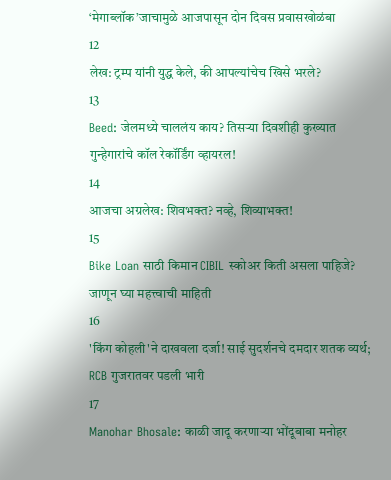‘मेगाब्लॉक’जाचामुळे आजपासून दोन दिवस प्रवासखोळंबा
12
लेख: ट्रम्प यांनी युद्ध केले, की आपल्यांचेच खिसे भरले?
13
Beed: जेलमध्ये चाललंय काय? तिसऱ्या दिवशीही कुख्यात गुन्हेगारांचे कॉल रेकॉर्डिंग व्हायरल!
14
आजचा अग्रलेख: शिवभक्त? नव्हे, शिव्याभक्त!
15
Bike Loan साठी किमान CIBIL स्कोअर किती असला पाहिजे? जाणून घ्या महत्त्वाची माहिती
16
'किंग कोहली'ने दाखवला दर्जा! साई सुदर्शनचे दमदार शतक व्यर्थ; RCB गुजरातवर पडली भारी
17
Manohar Bhosale: काळी जादू करणाऱ्या भोंदूबाबा मनोहर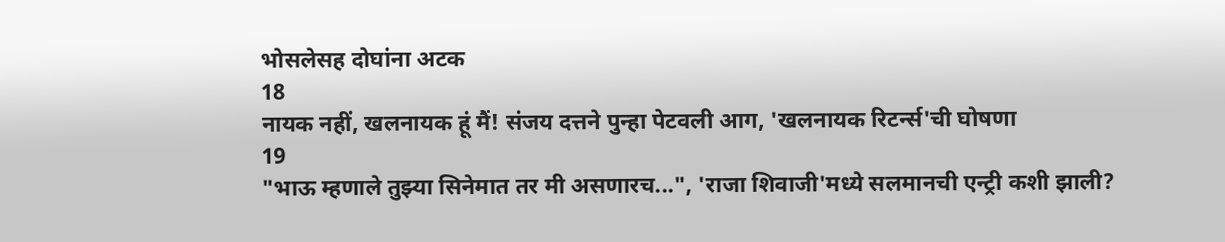भोसलेसह दोघांना अटक
18
नायक नहीं, खलनायक हूं मैं! संजय दत्तने पुन्हा पेटवली आग, 'खलनायक रिटर्न्स'ची घोषणा
19
"भाऊ म्हणाले तुझ्या सिनेमात तर मी असणारच...", 'राजा शिवाजी'मध्ये सलमानची एन्ट्री कशी झाली?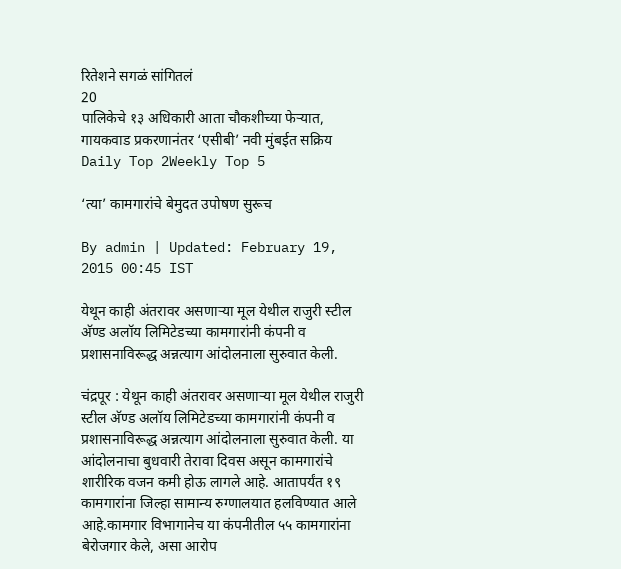रितेशने सगळं सांगितलं
20
पालिकेचे १३ अधिकारी आता चौकशीच्या फेऱ्यात, गायकवाड प्रकरणानंतर ‘एसीबी’ नवी मुंबईत सक्रिय
Daily Top 2Weekly Top 5

‘त्या’ कामगारांचे बेमुदत उपोषण सुरूच

By admin | Updated: February 19, 2015 00:45 IST

येथून काही अंतरावर असणाऱ्या मूल येथील राजुरी स्टील अ‍ॅण्ड अलॉय लिमिटेडच्या कामगारांनी कंपनी व प्रशासनाविरूद्ध अन्नत्याग आंदोलनाला सुरुवात केली.

चंद्रपूर : येथून काही अंतरावर असणाऱ्या मूल येथील राजुरी स्टील अ‍ॅण्ड अलॉय लिमिटेडच्या कामगारांनी कंपनी व प्रशासनाविरूद्ध अन्नत्याग आंदोलनाला सुरुवात केली. या आंदोलनाचा बुधवारी तेरावा दिवस असून कामगारांचे शारीरिक वजन कमी होऊ लागले आहे. आतापर्यंत १९ कामगारांना जिल्हा सामान्य रुग्णालयात हलविण्यात आले आहे.कामगार विभागानेच या कंपनीतील ५५ कामगारांना बेरोजगार केले, असा आरोप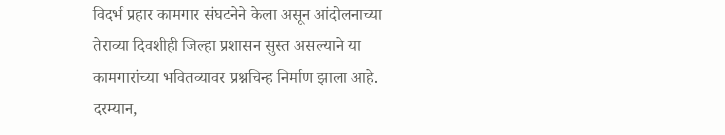विदर्भ प्रहार कामगार संघटनेने केला असून आंदोलनाच्या तेराव्या दिवशीही जिल्हा प्रशासन सुस्त असल्याने या कामगारांच्या भवितव्यावर प्रश्नचिन्ह निर्माण झाला आहे. दरम्यान,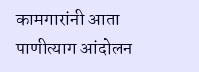कामगारांनी आता पाणीत्याग आंदोलन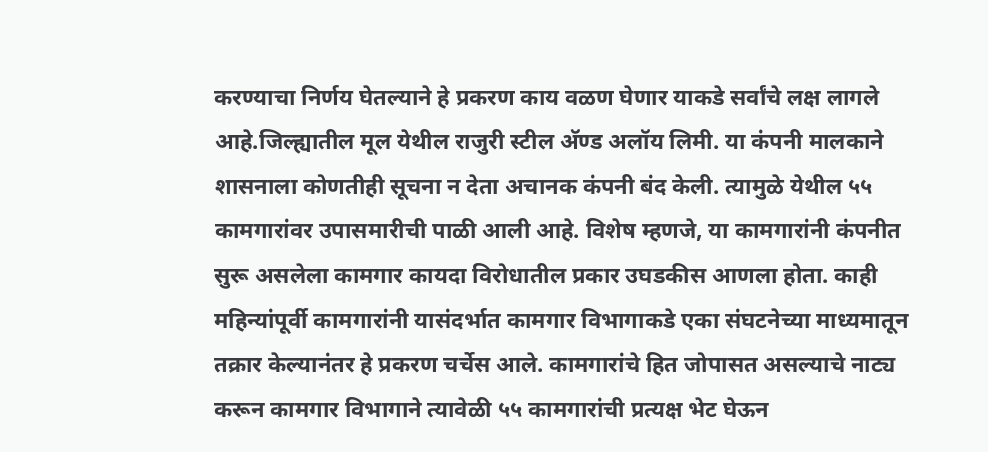करण्याचा निर्णय घेतल्याने हे प्रकरण काय वळण घेणार याकडे सर्वांचे लक्ष लागले आहे.जिल्ह्यातील मूल येथील राजुरी स्टील अ‍ॅण्ड अलॉय लिमी. या कंपनी मालकाने शासनाला कोणतीही सूचना न देता अचानक कंपनी बंद केली. त्यामुळे येथील ५५ कामगारांवर उपासमारीची पाळी आली आहे. विशेष म्हणजे, या कामगारांनी कंपनीत सुरू असलेला कामगार कायदा विरोधातील प्रकार उघडकीस आणला होता. काही महिन्यांपूर्वी कामगारांनी यासंदर्भात कामगार विभागाकडे एका संघटनेच्या माध्यमातून तक्रार केल्यानंतर हे प्रकरण चर्चेस आले. कामगारांचे हित जोपासत असल्याचे नाट्य करून कामगार विभागाने त्यावेळी ५५ कामगारांची प्रत्यक्ष भेट घेऊन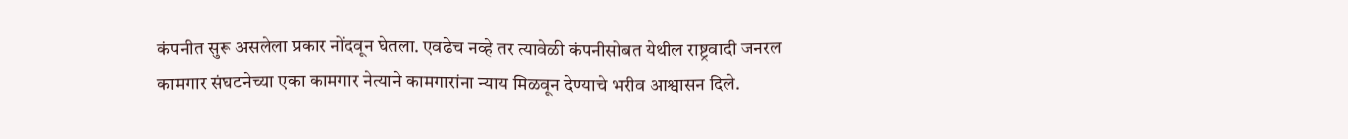कंपनीत सुरू असलेला प्रकार नोंदवून घेतला. एवढेच नव्हे तर त्यावेळी कंपनीसोबत येथील राष्ट्रवादी जनरल कामगार संघटनेच्या एका कामगार नेत्याने कामगारांना न्याय मिळवून देण्याचे भरीव आश्वासन दिले.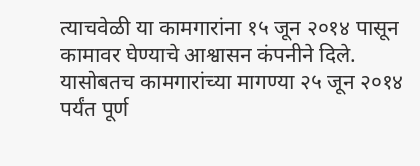त्याचवेळी या कामगारांना १५ जून २०१४ पासून कामावर घेण्याचे आश्वासन कंपनीने दिले. यासोबतच कामगारांच्या मागण्या २५ जून २०१४ पर्यंत पूर्ण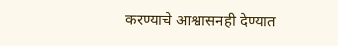करण्याचे आश्वासनही देण्यात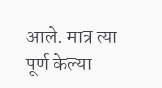आले. मात्र त्या पूर्ण केल्या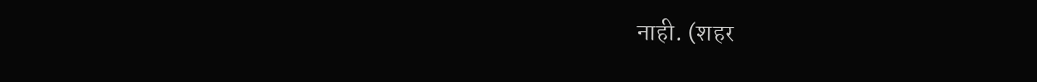नाही. (शहर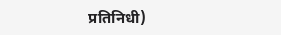प्रतिनिधी)